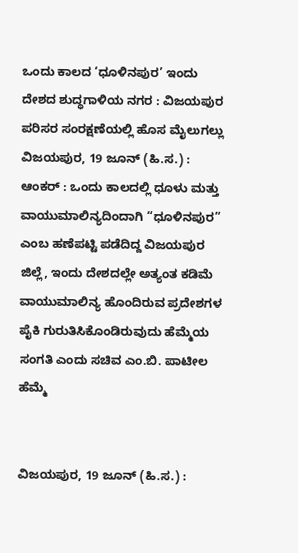ಒಂದು ಕಾಲದ ‘ಧೂಳಿನಪುರ’ ಇಂದು ದೇಶದ ಶುದ್ಧಗಾಳಿಯ ನಗರ : ವಿಜಯಪುರ ಪರಿಸರ ಸಂರಕ್ಷಣೆಯಲ್ಲಿ ಹೊಸ ಮೈಲುಗಲ್ಲು
ವಿಜಯಪುರ, 19 ಜೂನ್ (ಹಿ.ಸ.) : ಆಂಕರ್ : ಒಂದು ಕಾಲದಲ್ಲಿ ಧೂಳು ಮತ್ತು ವಾಯುಮಾಲಿನ್ಯದಿಂದಾಗಿ “ಧೂಳಿನಪುರ” ಎಂಬ ಹಣೆಪಟ್ಟಿ ಪಡೆದಿದ್ದ ವಿಜಯಪುರ ಜಿಲ್ಲೆ, ಇಂದು ದೇಶದಲ್ಲೇ ಅತ್ಯಂತ ಕಡಿಮೆ ವಾಯುಮಾಲಿನ್ಯ ಹೊಂದಿರುವ ಪ್ರದೇಶಗಳ ಪೈಕಿ ಗುರುತಿಸಿಕೊಂಡಿರುವುದು ಹೆಮ್ಮೆಯ ಸಂಗತಿ ಎಂದು ಸಚಿವ ಎಂ.ಬಿ. ಪಾಟೀಲ
ಹೆಮ್ಮೆ


ವಿಜಯಪುರ, 19 ಜೂನ್ (ಹಿ.ಸ.) :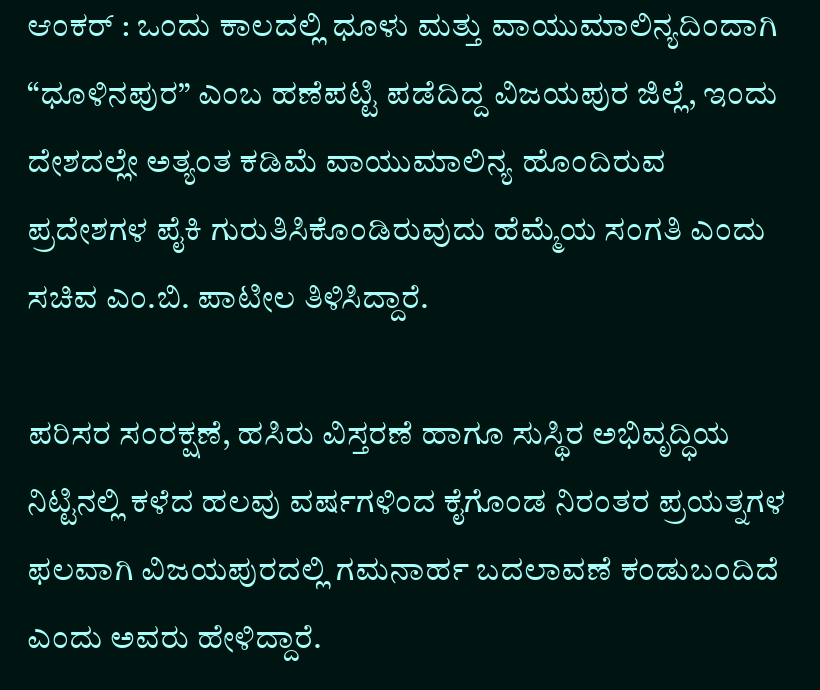ಆಂಕರ್ : ಒಂದು ಕಾಲದಲ್ಲಿ ಧೂಳು ಮತ್ತು ವಾಯುಮಾಲಿನ್ಯದಿಂದಾಗಿ “ಧೂಳಿನಪುರ” ಎಂಬ ಹಣೆಪಟ್ಟಿ ಪಡೆದಿದ್ದ ವಿಜಯಪುರ ಜಿಲ್ಲೆ, ಇಂದು ದೇಶದಲ್ಲೇ ಅತ್ಯಂತ ಕಡಿಮೆ ವಾಯುಮಾಲಿನ್ಯ ಹೊಂದಿರುವ ಪ್ರದೇಶಗಳ ಪೈಕಿ ಗುರುತಿಸಿಕೊಂಡಿರುವುದು ಹೆಮ್ಮೆಯ ಸಂಗತಿ ಎಂದು ಸಚಿವ ಎಂ.ಬಿ. ಪಾಟೀಲ ತಿಳಿಸಿದ್ದಾರೆ.

ಪರಿಸರ ಸಂರಕ್ಷಣೆ, ಹಸಿರು ವಿಸ್ತರಣೆ ಹಾಗೂ ಸುಸ್ಥಿರ ಅಭಿವೃದ್ಧಿಯ ನಿಟ್ಟಿನಲ್ಲಿ ಕಳೆದ ಹಲವು ವರ್ಷಗಳಿಂದ ಕೈಗೊಂಡ ನಿರಂತರ ಪ್ರಯತ್ನಗಳ ಫಲವಾಗಿ ವಿಜಯಪುರದಲ್ಲಿ ಗಮನಾರ್ಹ ಬದಲಾವಣೆ ಕಂಡುಬಂದಿದೆ ಎಂದು ಅವರು ಹೇಳಿದ್ದಾರೆ.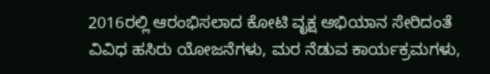2016ರಲ್ಲಿ ಆರಂಭಿಸಲಾದ ಕೋಟಿ ವೃಕ್ಷ ಅಭಿಯಾನ ಸೇರಿದಂತೆ ವಿವಿಧ ಹಸಿರು ಯೋಜನೆಗಳು, ಮರ ನೆಡುವ ಕಾರ್ಯಕ್ರಮಗಳು,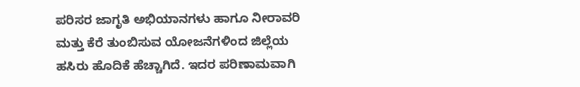ಪರಿಸರ ಜಾಗೃತಿ ಅಭಿಯಾನಗಳು ಹಾಗೂ ನೀರಾವರಿ ಮತ್ತು ಕೆರೆ ತುಂಬಿಸುವ ಯೋಜನೆಗಳಿಂದ ಜಿಲ್ಲೆಯ ಹಸಿರು ಹೊದಿಕೆ ಹೆಚ್ಚಾಗಿದೆ. ಇದರ ಪರಿಣಾಮವಾಗಿ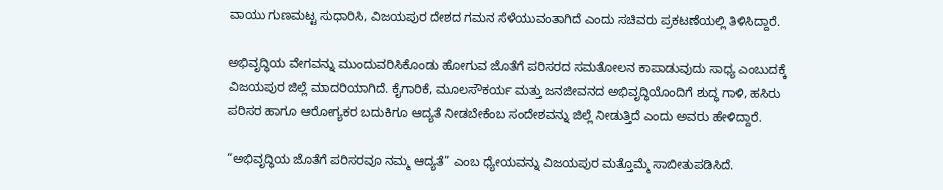ವಾಯು ಗುಣಮಟ್ಟ ಸುಧಾರಿಸಿ, ವಿಜಯಪುರ ದೇಶದ ಗಮನ ಸೆಳೆಯುವಂತಾಗಿದೆ ಎಂದು ಸಚಿವರು ಪ್ರಕಟಣೆಯಲ್ಲಿ ತಿಳಿಸಿದ್ದಾರೆ.

ಅಭಿವೃದ್ಧಿಯ ವೇಗವನ್ನು ಮುಂದುವರಿಸಿಕೊಂಡು ಹೋಗುವ ಜೊತೆಗೆ ಪರಿಸರದ ಸಮತೋಲನ ಕಾಪಾಡುವುದು ಸಾಧ್ಯ ಎಂಬುದಕ್ಕೆ ವಿಜಯಪುರ ಜಿಲ್ಲೆ ಮಾದರಿಯಾಗಿದೆ. ಕೈಗಾರಿಕೆ, ಮೂಲಸೌಕರ್ಯ ಮತ್ತು ಜನಜೀವನದ ಅಭಿವೃದ್ಧಿಯೊಂದಿಗೆ ಶುದ್ಧ ಗಾಳಿ, ಹಸಿರು ಪರಿಸರ ಹಾಗೂ ಆರೋಗ್ಯಕರ ಬದುಕಿಗೂ ಆದ್ಯತೆ ನೀಡಬೇಕೆಂಬ ಸಂದೇಶವನ್ನು ಜಿಲ್ಲೆ ನೀಡುತ್ತಿದೆ ಎಂದು ಅವರು ಹೇಳಿದ್ದಾರೆ.

“ಅಭಿವೃದ್ಧಿಯ ಜೊತೆಗೆ ಪರಿಸರವೂ ನಮ್ಮ ಆದ್ಯತೆ” ಎಂಬ ಧ್ಯೇಯವನ್ನು ವಿಜಯಪುರ ಮತ್ತೊಮ್ಮೆ ಸಾಬೀತುಪಡಿಸಿದೆ.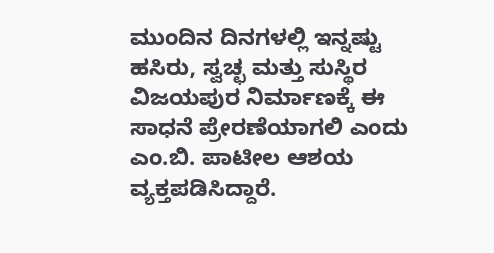ಮುಂದಿನ ದಿನಗಳಲ್ಲಿ ಇನ್ನಷ್ಟು ಹಸಿರು, ಸ್ವಚ್ಛ ಮತ್ತು ಸುಸ್ಥಿರ ವಿಜಯಪುರ ನಿರ್ಮಾಣಕ್ಕೆ ಈ ಸಾಧನೆ ಪ್ರೇರಣೆಯಾಗಲಿ ಎಂದು ಎಂ.ಬಿ. ಪಾಟೀಲ ಆಶಯ ವ್ಯಕ್ತಪಡಿಸಿದ್ದಾರೆ.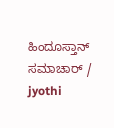ಹಿಂದೂಸ್ತಾನ್ ಸಮಾಚಾರ್ / jyothi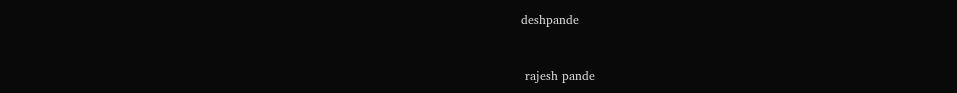deshpande


 rajesh pande